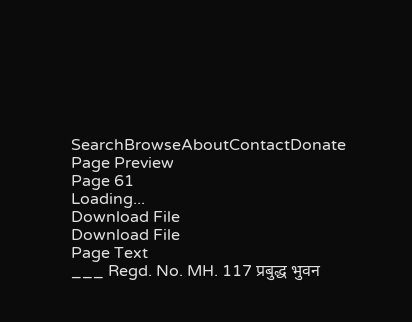SearchBrowseAboutContactDonate
Page Preview
Page 61
Loading...
Download File
Download File
Page Text
___ Regd. No. MH. 117 प्रबुद्ध भुवन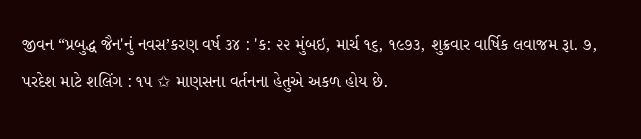જીવન “પ્રબુદ્ધ જૈન'નું નવસ’કરણ વર્ષ ૩૪ : 'ક: ૨૨ મુંબઇ, માર્ચ ૧૬, ૧૯૭૩, શુક્રવાર વાર્ષિક લવાજમ રૂા. ૭, પરદેશ માટે શલિંગ : ૧૫ ✩ માણસના વર્તનના હેતુએ અકળ હોય છે.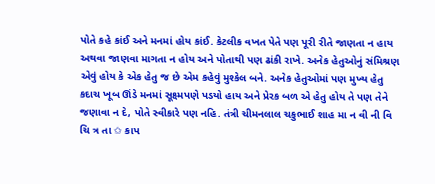પોતે કહે કાંઈ અને મનમાં હોય કાંઈ. કેટલીક વખત પેતે પણ પૂરી રીતે જાણતા ન હાય અથવા જાણવા માગતા ન હોય અને પોતાથી પણ ઢાંકી રાખે. અનેક હેતુઓનું સંમિશ્રણ એવું હોય કે એક હેતુ જ છે એમ કહેવું મુશ્કેલ બને. અનેક હેતુઓમાં પણ મુખ્ય હેતુ કદાચ ખૂબ ઊંડે મનમાં સૂક્ષ્મપણે પડયો હાય અને પ્રેરક બળ એ હેતુ હોય તે પણ તેને જણાવા ન દે, પોતે સ્વીકારે પણ નહિ. તંત્રી ચીમનલાલ ચકુભાઈ શાહ મા ન વી ની વિ ચિ ત્ર તા ✩ કાપ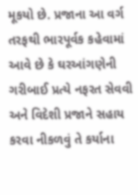મૂકયો છે. પ્રજાના આ વર્ગ તરફથી ભારપૂર્વક કહેવામાં આવે છે કે ઘરઆંગણેની ગરીબાઈ પ્રત્યે નફરત સેવવી અને વિદેશી પ્રજાને સહાય કરવા નીકળવું તે કર્યાના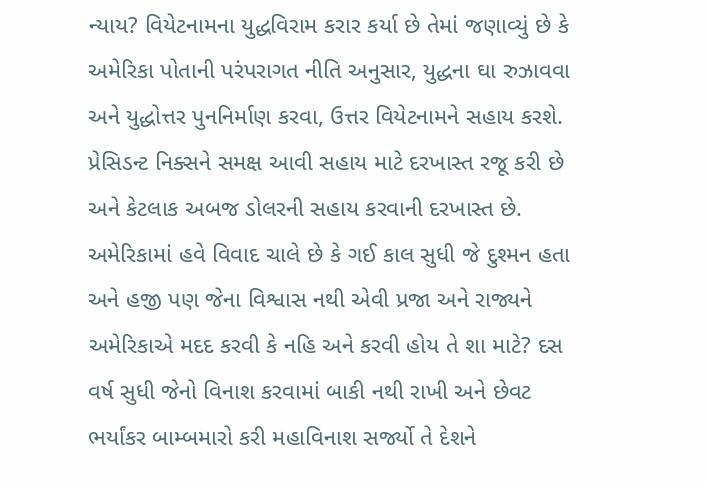ન્યાય? વિયેટનામના યુદ્ધવિરામ કરાર કર્યા છે તેમાં જણાવ્યું છે કે અમેરિકા પોતાની પરંપરાગત નીતિ અનુસાર, યુદ્ધના ઘા રુઝાવવા અને યુદ્ધોત્તર પુનનિર્માણ કરવા, ઉત્તર વિયેટનામને સહાય કરશે. પ્રેસિડન્ટ નિક્સને સમક્ષ આવી સહાય માટે દરખાસ્ત રજૂ કરી છે અને કેટલાક અબજ ડોલરની સહાય કરવાની દરખાસ્ત છે. અમેરિકામાં હવે વિવાદ ચાલે છે કે ગઈ કાલ સુધી જે દુશ્મન હતા અને હજી પણ જેના વિશ્વાસ નથી એવી પ્રજા અને રાજ્યને અમેરિકાએ મદદ કરવી કે નહિ અને કરવી હોય તે શા માટે? દસ વર્ષ સુધી જેનો વિનાશ કરવામાં બાકી નથી રાખી અને છેવટ ભર્યાંકર બામ્બમારો કરી મહાવિનાશ સર્જ્યો તે દેશને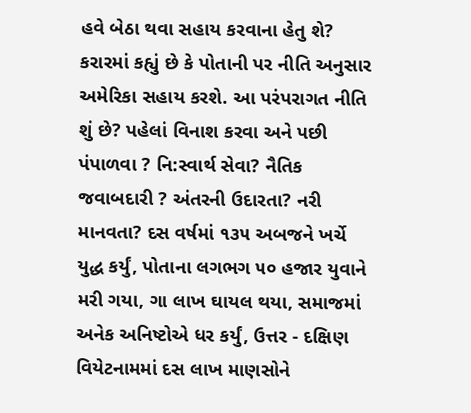હવે બેઠા થવા સહાય કરવાના હેતુ શે? કરારમાં કહ્યું છે કે પોતાની પર નીતિ અનુસાર અમેરિકા સહાય કરશે. આ પરંપરાગત નીતિ શું છે? પહેલાં વિનાશ કરવા અને પછી પંપાળવા ? નિ:સ્વાર્થ સેવા? નૈતિક જવાબદારી ? અંતરની ઉદારતા? નરી માનવતા? દસ વર્ષમાં ૧૩૫ અબજને ખર્ચે યુદ્ધ કર્યું, પોતાના લગભગ ૫૦ હજાર યુવાને મરી ગયા, ગા લાખ ઘાયલ થયા, સમાજમાં અનેક અનિષ્ટોએ ધર કર્યું, ઉત્તર - દક્ષિણ વિયેટનામમાં દસ લાખ માણસોને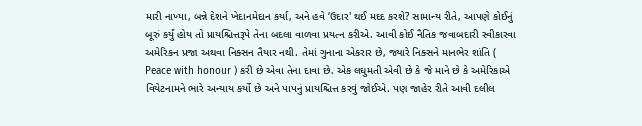મારી નાખ્યા, બન્ને દેશને ખેદાનમેદાન કર્યા, અને હવે ‘ઉદાર' થઈ મદદ કરશે? સામાન્ય રીતે, આપણે કોઈનું બૂરું કર્યું હોય તો પ્રાયશ્ચિત્તરૂપે તેના બદલા વાળવા પ્રયત્ન કરીએ. આવી કોઈ નૈતિક જવાબદારી સ્વીકારવા અમેરિકન પ્રજા અથવા નિક્સન તૈયાર નથી. તેમાં ગુનાના એકરાર છે, જ્યારે નિક્સને માનભેર શાંતિ ( Peace with honour ) કરી છે એવા તેના દાવા છે. એક લઘુમતી એવી છે કે જે માને છે કે અમેરિકાએ વિયેટનામને ભારે અન્યાય કર્યો છે અને પાપનું પ્રાયશ્ચિત્ત કરવું જોઈએ. પણ જાહેર રીતે આવી દલીલ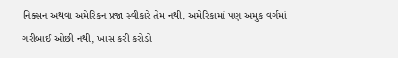નિક્સન અથવા અમેરિકન પ્રજા સ્વીકારે તેમ નથી. અમેરિકામાં પણ અમુક વર્ગમાં ગરીબાઈ ઓછી નથી, ખાસ કરી કરોડો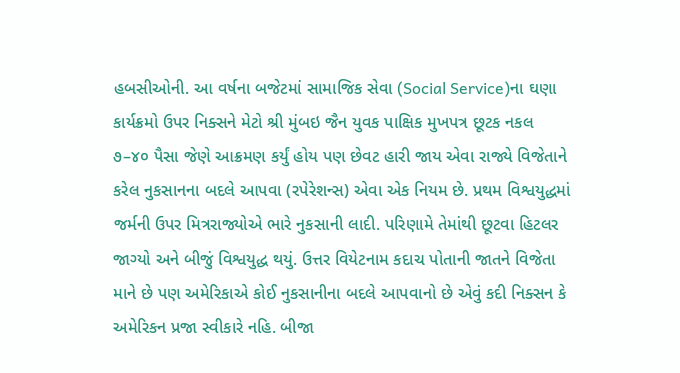હબસીઓની. આ વર્ષના બજેટમાં સામાજિક સેવા (Social Service)ના ઘણા કાર્યક્રમો ઉપર નિક્સને મેટો શ્રી મુંબઇ જૈન યુવક પાક્ષિક મુખપત્ર છૂટક નકલ ૭–૪૦ પૈસા જેણે આક્રમણ કર્યું હોય પણ છેવટ હારી જાય એવા રાજ્યે વિજેતાને કરેલ નુકસાનના બદલે આપવા (રપેરેશન્સ) એવા એક નિયમ છે. પ્રથમ વિશ્વયુદ્ધમાં જર્મની ઉપર મિત્રરાજ્યોએ ભારે નુકસાની લાદી. પરિણામે તેમાંથી છૂટવા હિટલર જાગ્યો અને બીજું વિશ્વયુદ્ધ થયું. ઉત્તર વિયેટનામ કદાચ પોતાની જાતને વિજેતા માને છે પણ અમેરિકાએ કોઈ નુકસાનીના બદલે આપવાનો છે એવું કદી નિક્સન કે અમેરિકન પ્રજા સ્વીકારે નહિ. બીજા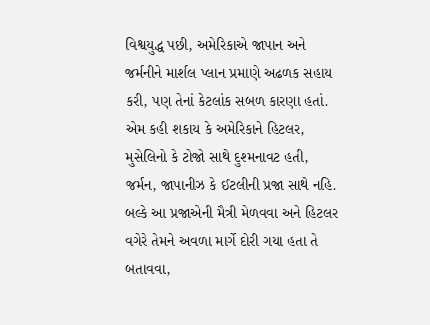વિશ્વયુદ્ધ પછી, અમેરિકાએ જાપાન અને જર્મનીને માર્શલ પ્લાન પ્રમાણે અઢળક સહાય કરી, પણ તેનાં કેટલાંક સબળ કારણા હતાં. એમ કહી શકાય કે અમેરિકાને હિટલર, મુસેલિનો કે ટોજો સાથે દુશ્મનાવટ હતી, જર્મન, જાપાનીઝ કે ઈટલીની પ્રજા સાથે નહિ. બલ્કે આ પ્રજાએની મૈત્રી મેળવવા અને હિટલર વગેરે તેમને અવળા માર્ગે દોરી ગયા હતા તે બતાવવા,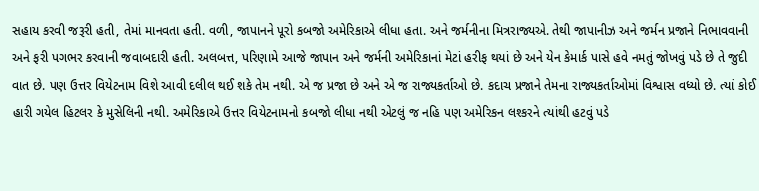સહાય કરવી જરૂરી હતી, તેમાં માનવતા હતી. વળી, જાપાનને પૂરો કબજો અમેરિકાએ લીધા હતા. અને જર્મનીના મિત્રરાજ્યએ. તેથી જાપાનીઝ અને જર્મન પ્રજાને નિભાવવાની અને ફરી પગભર કરવાની જવાબદારી હતી. અલબત્ત, પરિણામે આજે જાપાન અને જર્મની અમેરિકાનાં મેટાં હરીફ થયાં છે અને યેન કેમાર્ક પાસે હવે નમતું જોખવું પડે છે તે જુદી વાત છે. પણ ઉત્તર વિયેટનામ વિશે આવી દલીલ થઈ શકે તેમ નથી. એ જ પ્રજા છે અને એ જ રાજ્યકર્તાઓ છે. કદાચ પ્રજાને તેમના રાજ્યકર્તાઓમાં વિશ્વાસ વધ્યો છે. ત્યાં કોઈ હારી ગયેલ હિટલર કે મુસેલિની નથી. અમેરિકાએ ઉત્તર વિયેટનામનો કબજો લીધા નથી એટલું જ નહિ પણ અમેરિકન લશ્કરને ત્યાંથી હટવું પડે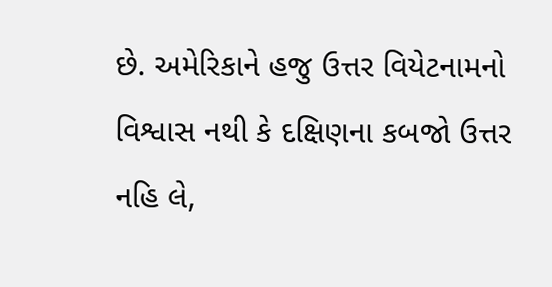છે. અમેરિકાને હજુ ઉત્તર વિયેટનામનો વિશ્વાસ નથી કે દક્ષિણના કબજો ઉત્તર નહિ લે,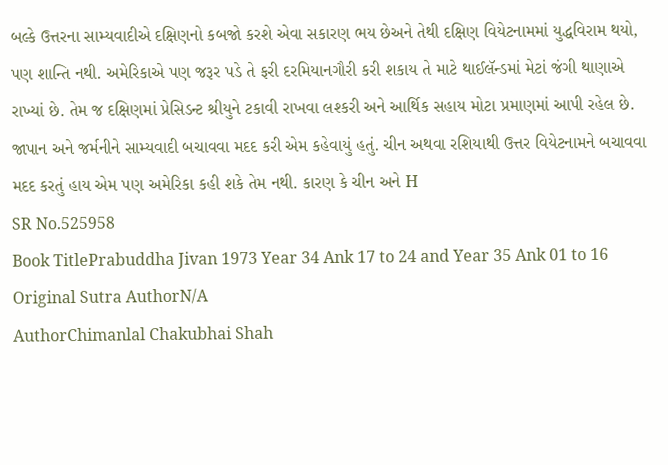બલ્કે ઉત્તરના સામ્યવાદીએ દક્ષિણનો કબજો કરશે એવા સકારણ ભય છેઅને તેથી દક્ષિણ વિયેટનામમાં યુદ્ધવિરામ થયો, પણ શાન્તિ નથી. અમેરિકાએ પણ જરૂર પડે તે ફરી દરમિયાનગૌરી કરી શકાય તે માટે થાઈલૅન્ડમાં મેટાં જંગી થાણાએ રાખ્યાં છે. તેમ જ દક્ષિણમાં પ્રેસિડન્ટ શ્રીયુને ટકાવી રાખવા લશ્કરી અને આર્થિક સહાય મોટા પ્રમાણમાં આપી રહેલ છે. જાપાન અને જર્મનીને સામ્યવાદી બચાવવા મદદ કરી એમ કહેવાયું હતું. ચીન અથવા રશિયાથી ઉત્તર વિયેટનામને બચાવવા મદદ કરતું હાય એમ પણ અમેરિકા કહી શકે તેમ નથી. કારણ કે ચીન અને H
SR No.525958
Book TitlePrabuddha Jivan 1973 Year 34 Ank 17 to 24 and Year 35 Ank 01 to 16
Original Sutra AuthorN/A
AuthorChimanlal Chakubhai Shah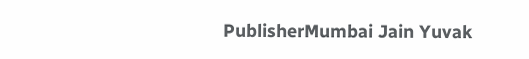PublisherMumbai Jain Yuvak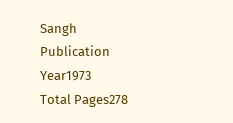Sangh
Publication Year1973
Total Pages278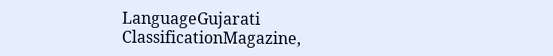LanguageGujarati
ClassificationMagazine,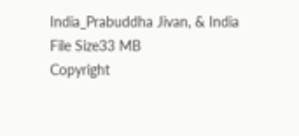India_Prabuddha Jivan, & India
File Size33 MB
Copyright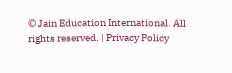© Jain Education International. All rights reserved. | Privacy Policy